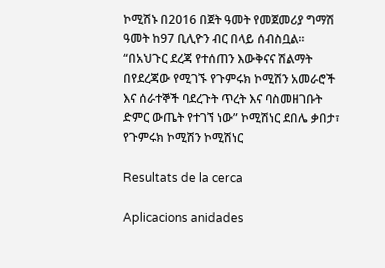ኮሚሽኑ በ2016 በጀት ዓመት የመጀመሪያ ግማሽ ዓመት ከ97 ቢሊዮን ብር በላይ ሰብስቧል፡፡ “በአህጉር ደረጃ የተሰጠን እውቅናና ሽልማት በየደረጃው የሚገኙ የጉምሩክ ኮሚሽን አመራሮች እና ሰራተኞች ባደረጉት ጥረት እና ባስመዘገቡት ድምር ውጤት የተገኘ ነው” ኮሚሽነር ደበሌ ቃበታ፣ የጉምሩክ ኮሚሽን ኮሚሽነር

Resultats de la cerca

Aplicacions anidades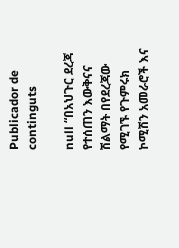Publicador de continguts

null “በአህጉር ደረጃ የተሰጠን እውቅናና ሽልማት በየደረጃው የሚገኙ የጉምሩክ ኮሚሽን አመራሮች እና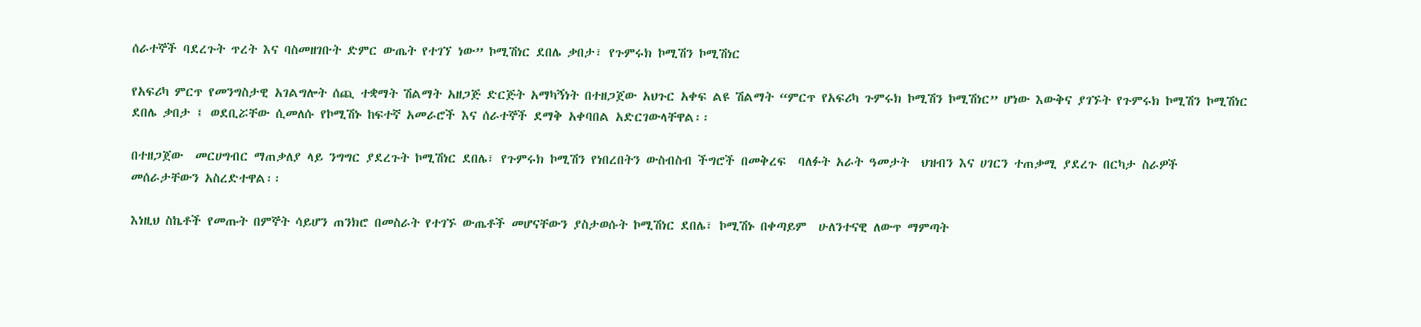ሰራተኞች ባደረጉት ጥረት እና ባስመዘገቡት ድምር ውጤት የተገኘ ነው” ኮሚሽነር ደበሌ ቃበታ፣ የጉምሩክ ኮሚሽን ኮሚሽነር

የአፍሪካ ምርጥ የመንግስታዊ አገልግሎት ሰጪ ተቋማት ሽልማት አዘጋጅ ድርጅት አማካኝነት በተዘጋጀው አህጉር አቀፍ ልዩ ሽልማት “ምርጥ የአፍሪካ ጉምሩክ ኮሚሽን ኮሚሽነር” ሆነው እውቅና ያገኙት የጉምሩክ ኮሚሽን ኮሚሽነር ደበሌ ቃበታ ፤ ወደቢሯቸው ሲመለሱ የኮሚሽኑ ከፍተኛ አመራሮች እና ሰራተኞች ደማቅ አቀባበል አድርገውላቸዋል፡፡

በተዘጋጀው  መርሀግብር ማጠቃለያ ላይ ንግግር ያደረጉት ኮሚሽነር ደበሌ፣ የጉምሩክ ኮሚሽን የነበረበትን ውስብስብ ችግሮች በመቅረፍ  ባለፉት አራት ዓመታት  ህዝብን እና ሀገርን ተጠቃሚ ያደረጉ በርካታ ስራዎች መሰራታቸውን አስረድተዋል፡፡

እነዚህ ስኬቶች የመጡት በምኞት ሳይሆን ጠንክሮ በመስራት የተገኙ ውጤቶች መሆናቸውን ያስታወሱት ኮሚሽነር ደበሌ፣ ኮሚሽኑ በቀጣይም  ሁለንተናዊ ለውጥ ማምጣት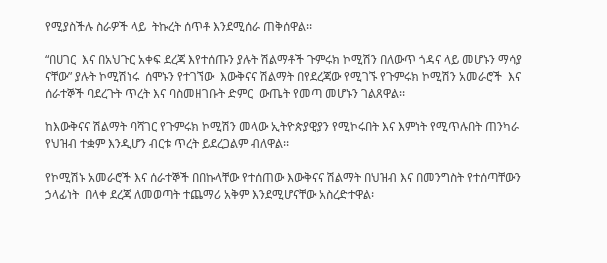የሚያስችሉ ስራዎች ላይ  ትኩረት ሰጥቶ እንደሚሰራ ጠቅሰዋል፡፡

“በሀገር  እና በአህጉር አቀፍ ደረጃ እየተሰጡን ያሉት ሽልማቶች ጉምሩክ ኮሚሽን በለውጥ ጎዳና ላይ መሆኑን ማሳያ ናቸው” ያሉት ኮሚሽነሩ  ሰሞኑን የተገኘው  እውቅናና ሽልማት በየደረጃው የሚገኙ የጉምሩክ ኮሚሽን አመራሮች  እና ሰራተኞች ባደረጉት ጥረት እና ባስመዘገቡት ድምር  ውጤት የመጣ መሆኑን ገልጸዋል፡፡

ከእውቅናና ሽልማት ባሻገር የጉምሩክ ኮሚሽን መላው ኢትዮጵያዊያን የሚኮሩበት እና እምነት የሚጥሉበት ጠንካራ የህዝብ ተቋም እንዲሆን ብርቱ ጥረት ይደረጋልም ብለዋል፡፡

የኮሚሽኑ አመራሮች እና ሰራተኞች በበኩላቸው የተሰጠው እውቅናና ሽልማት በህዝብ እና በመንግስት የተሰጣቸውን ኃላፊነት  በላቀ ደረጃ ለመወጣት ተጨማሪ አቅም እንደሚሆናቸው አስረድተዋል፡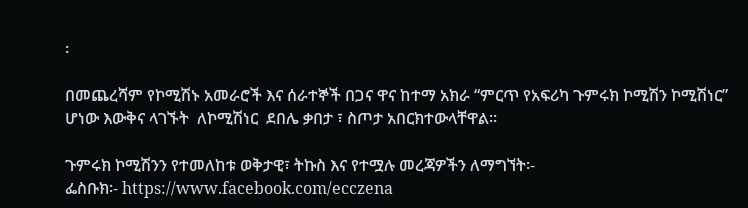፡

በመጨረሻም የኮሚሽኑ አመራሮች እና ሰራተኞች በጋና ዋና ከተማ አክራ “ምርጥ የአፍሪካ ጉምሩክ ኮሚሽን ኮሚሽነር” ሆነው እውቅና ላገኙት  ለኮሚሽነር  ደበሌ ቃበታ ፣ ስጦታ አበርክተውላቸዋል፡፡

ጉምሩክ ኮሚሽንን የተመለከቱ ወቅታዊ፣ ትኩስ እና የተሟሉ መረጃዎችን ለማግኘት፡-
ፌስቡክ፡- https://www.facebook.com/ecczena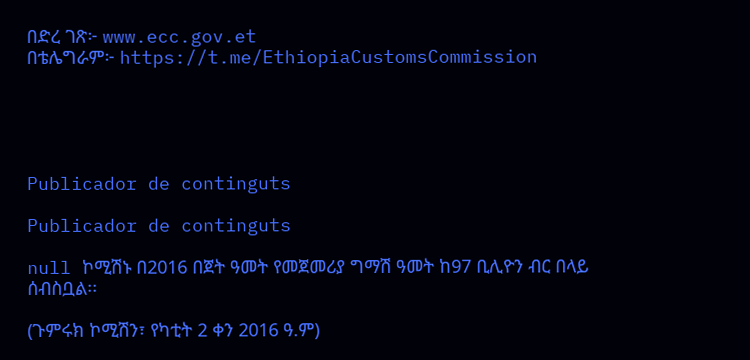በድረ ገጽ፦ www.ecc.gov.et
በቴሌግራም፦ https://t.me/EthiopiaCustomsCommission





Publicador de continguts

Publicador de continguts

null ኮሚሽኑ በ2016 በጀት ዓመት የመጀመሪያ ግማሽ ዓመት ከ97 ቢሊዮን ብር በላይ ሰብስቧል፡፡

(ጉምሩክ ኮሚሽን፣ የካቲት 2 ቀን 2016 ዓ.ም)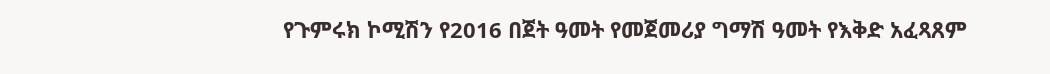የጉምሩክ ኮሚሽን የ2016 በጀት ዓመት የመጀመሪያ ግማሽ ዓመት የእቅድ አፈጻጸም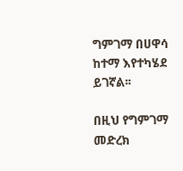ግምገማ በሀዋሳ ከተማ እየተካሄደ ይገኛል፡፡

በዚህ የግምገማ መድረክ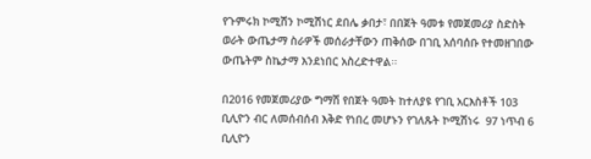የጉምሩክ ኮሚሽን ኮሚሽነር ደበሌ ቃበታ፣ በበጀት ዓመቱ የመጀመሪያ ስድስት ወራት ውጤታማ ስራዎች መሰራታቸውን ጠቅሰው በገቢ አሰባሰቡ የተመዘገበው ውጤትም ስኬታማ እንደነበር አስረድተዋል፡፡

በ2016 የመጀመሪያው ግማሽ የበጀት ዓመት ከተለያዩ የገቢ አርእስቶች 103 ቢሊዮን ብር ለመሰብሰብ እቅድ የነበረ መሆኑን የገለጹት ኮሚሽነሩ  97 ነጥብ 6 ቢሊዮን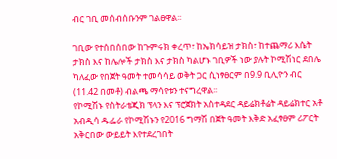ብር ገቢ መሰብሰቡንም ገልፀዋል፡፡

ገቢው የተሰበሰበው ከጉምሩክ ቀረጥ፣ ከኤክሳይዝ ታክስ፣ ከተጨማሪ እሴት ታክስ እና ከሌሎች ታክስ እና ታክስ ካልሆኑ ገቢዎች ነው ያሉት ኮሚሽነር ደበሌ ካለፈው የበጀት ዓመት ተመሳሳይ ወቅት ጋር ሲነፃፀርም በ9.9 ቢሊዮን ብር (11.42 በመቶ) ብልጫ ማሳየቱን ተናግረዋል፡፡
የኮሚሽኑ የስትራቴጂክ ፕላን እና ፕሮጀክት አስተዳደር ዳይሬክቶሬት ዳይሬክተር አቶ አብዲሳ ዱፌራ የኮሚሽኑን የ2016 ግማሽ በጀት ዓመት እቅድ አፈፃፀም ሪፖርት አቅርበው ውይይት እየተደረገበት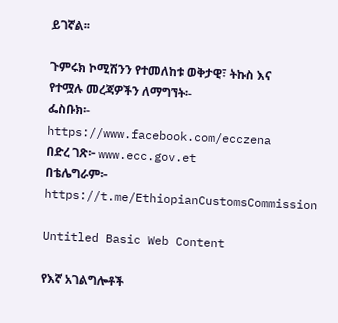ይገኛል፡፡

ጉምሩክ ኮሚሽንን የተመለከቱ ወቅታዊ፣ ትኩስ እና የተሟሉ መረጃዎችን ለማግኘት፡-
ፌስቡክ፡- https://www.facebook.com/ecczena
በድረ ገጽ፦ www.ecc.gov.et
በቴሌግራም፦ https://t.me/EthiopianCustomsCommission

Untitled Basic Web Content

የእኛ አገልግሎቶች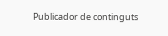Publicador de continguts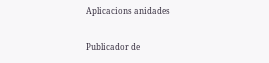Aplicacions anidades

Publicador de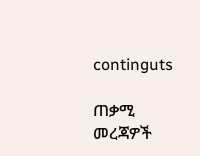continguts

ጠቃሚ መረጃዎች